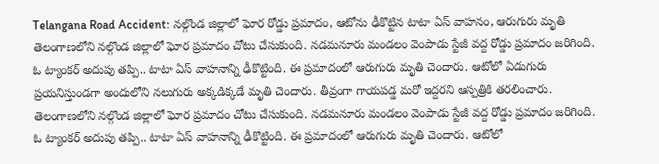Telangana Road Accident: నల్గొండ జిల్లాలో ఘోర రోడ్డు ప్రమాదం, ఆటోను ఢీకొట్టిన టాటా ఏస్ వాహనం, ఆరుగురు మృతి
తెలంగాణలోని నల్గొండ జిల్లాలో ఘోర ప్రమాదం చోటు చేసుకుంది. నడమనూరు మండలం వెంపాడు స్టేజీ వద్ద రోడ్డు ప్రమాదం జరిగింది. ఓ ట్యాంకర్ అదుపు తప్పి.. టాటా ఏస్ వాహనాన్ని ఢీకొట్టింది. ఈ ప్రమాదంలో ఆరుగురు మృతి చెందారు. ఆటోలో ఏడుగురు ప్రయనిస్తుండగా అందులోని నలుగురు అక్కడిక్కడే మృతి చెందారు. తీవ్రంగా గాయపడ్డ మరో ఇద్దరని ఆస్పత్రికి తరలించారు.
తెలంగాణలోని నల్గొండ జిల్లాలో ఘోర ప్రమాదం చోటు చేసుకుంది. నడమనూరు మండలం వెంపాడు స్టేజీ వద్ద రోడ్డు ప్రమాదం జరిగింది. ఓ ట్యాంకర్ అదుపు తప్పి.. టాటా ఏస్ వాహనాన్ని ఢీకొట్టింది. ఈ ప్రమాదంలో ఆరుగురు మృతి చెందారు. ఆటోలో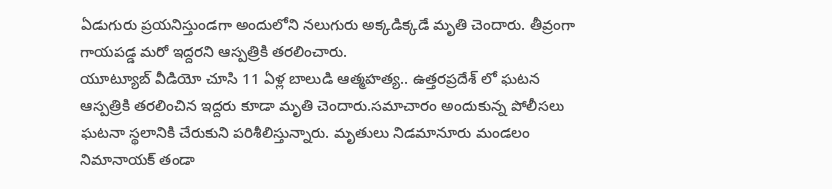ఏడుగురు ప్రయనిస్తుండగా అందులోని నలుగురు అక్కడిక్కడే మృతి చెందారు. తీవ్రంగా గాయపడ్డ మరో ఇద్దరని ఆస్పత్రికి తరలించారు.
యూట్యూబ్ వీడియో చూసి 11 ఏళ్ల బాలుడి ఆత్మహత్య.. ఉత్తరప్రదేశ్ లో ఘటన
ఆస్పత్రికి తరలించిన ఇద్దరు కూడా మృతి చెందారు.సమాచారం అందుకున్న పోలీసలు ఘటనా స్థలానికి చేరుకుని పరిశీలిస్తున్నారు. మృతులు నిడమానూరు మండలం నిమానాయక్ తండా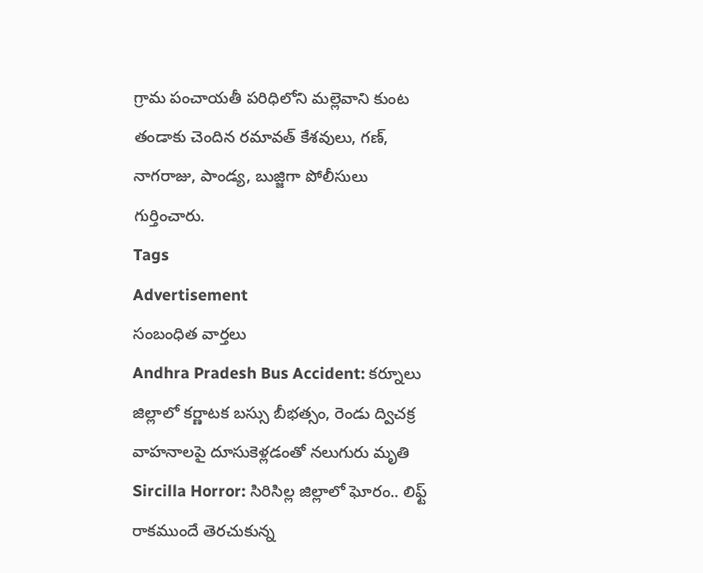గ్రామ పంచాయతీ పరిధిలోని మల్లెవాని కుంట తండాకు చెందిన రమావత్ కేశవులు, గణ్, నాగరాజు, పాండ్య, బుజ్జిగా పోలీసులు గుర్తించారు.
Tags
Advertisement
సంబంధిత వార్తలు
Andhra Pradesh Bus Accident: కర్నూలు జిల్లాలో కర్ణాటక బస్సు బీభత్సం, రెండు ద్విచక్ర వాహనాలపై దూసుకెళ్లడంతో నలుగురు మృతి
Sircilla Horror: సిరిసిల్ల జిల్లాలో ఘోరం.. లిఫ్ట్ రాకముందే తెరచుకున్న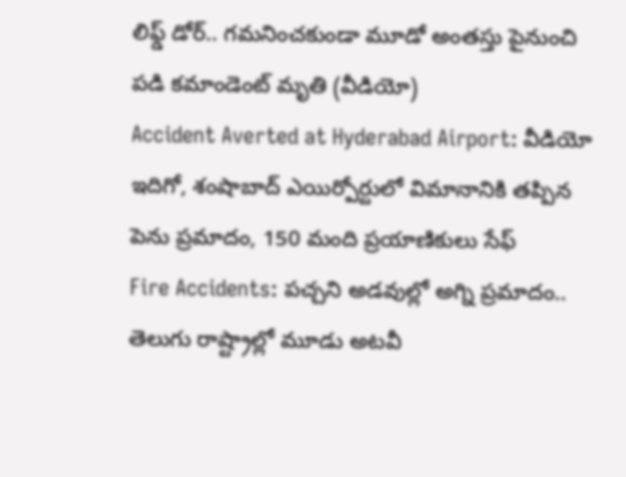లిఫ్డ్ డోర్.. గమనించకుండా మూడో అంతస్తు పైనుంచి పడి కమాండెంట్ మృతి (వీడియో)
Accident Averted at Hyderabad Airport: వీడియో ఇదిగో, శంషాబాద్ ఎయిర్పోర్టులో విమానానికి తప్పిన పెను ప్రమాదం, 150 మంది ప్రయాణికులు సేఫ్
Fire Accidents: పచ్చని అడవుల్లో అగ్ని ప్రమాదం.. తెలుగు రాష్ట్రాల్లో మూడు అటవీ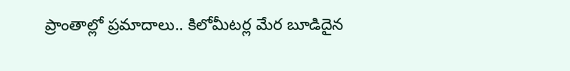ప్రాంతాల్లో ప్రమాదాలు.. కిలోమీటర్ల మేర బూడిదైన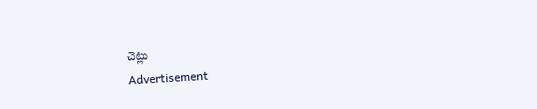చెట్లు
Advertisement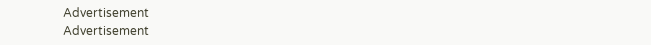Advertisement
Advertisement